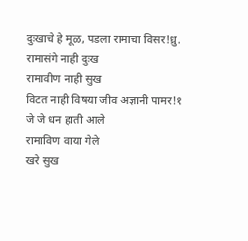दुःखाचे हे मूळ, पडला रामाचा विसर!ध्रु.
रामासंगे नाही दुःख
रामावीण नाही सुख
विटत नाही विषया जीव अज्ञानी पामर!१
जे जे धन हाती आले
रामाविण वाया गेले
खरे सुख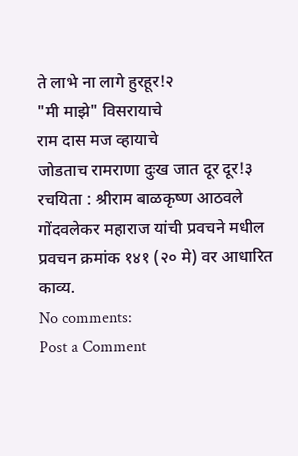ते लाभे ना लागे हुरहूर!२
"मी माझे" विसरायाचे
राम दास मज व्हायाचे
जोडताच रामराणा दुःख जात दूर दूर!३
रचयिता : श्रीराम बाळकृष्ण आठवले
गोंदवलेकर महाराज यांची प्रवचने मधील प्रवचन क्रमांक १४१ (२० मे) वर आधारित काव्य.
No comments:
Post a Comment